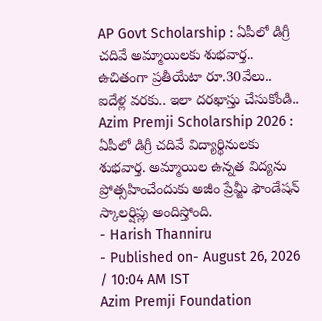AP Govt Scholarship : ఏపీలో డిగ్రీ చదివే అమ్మాయిలకు శుభవార్త.. ఉచితంగా ప్రతీయేటా రూ.30వేలు.. ఐదేళ్ల వరకు.. ఇలా దరఖాస్తు చేసుకోండి..
Azim Premji Scholarship 2026 : ఏపీలో డిగ్రీ చదివే విద్యార్థినులకు శుభవార్త. అమ్మాయిల ఉన్నత విద్యను ప్రోత్సహించేందుకు అజీం ప్రేమ్జీ ఫౌండేషన్ స్కాలర్షిప్లు అందిస్తోంది.
- Harish Thanniru
- Published on- August 26, 2026 / 10:04 AM IST
Azim Premji Foundation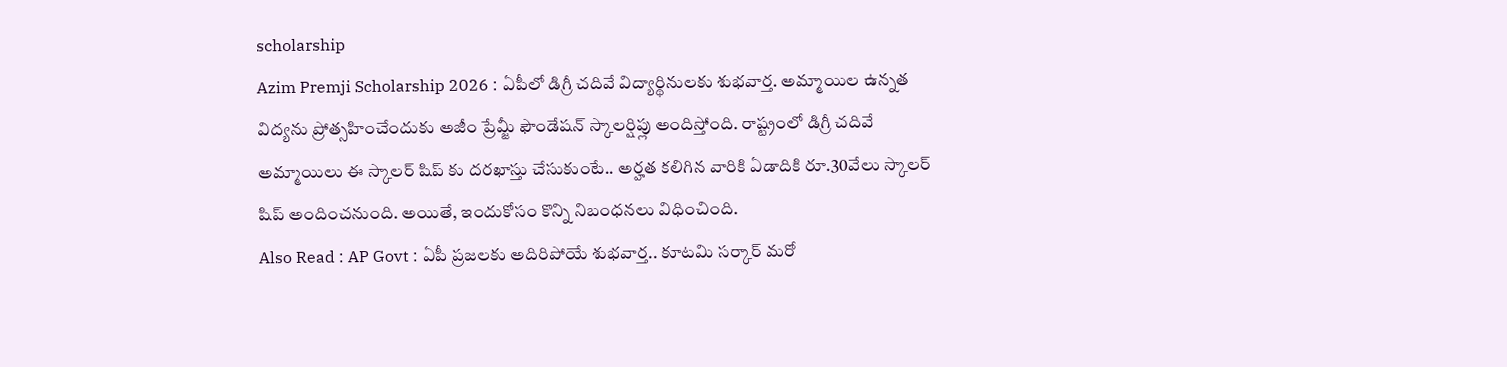scholarship
Azim Premji Scholarship 2026 : ఏపీలో డిగ్రీ చదివే విద్యార్థినులకు శుభవార్త. అమ్మాయిల ఉన్నత విద్యను ప్రోత్సహించేందుకు అజీం ప్రేమ్జీ ఫౌండేషన్ స్కాలర్షిప్లు అందిస్తోంది. రాష్ట్రంలో డిగ్రీ చదివే అమ్మాయిలు ఈ స్కాలర్ షిప్ కు దరఖాస్తు చేసుకుంటే.. అర్హత కలిగిన వారికి ఏడాదికి రూ.30వేలు స్కాలర్ షిప్ అందించనుంది. అయితే, ఇందుకోసం కొన్ని నిబంధనలు విధించింది.
Also Read : AP Govt : ఏపీ ప్రజలకు అదిరిపోయే శుభవార్త.. కూటమి సర్కార్ మరో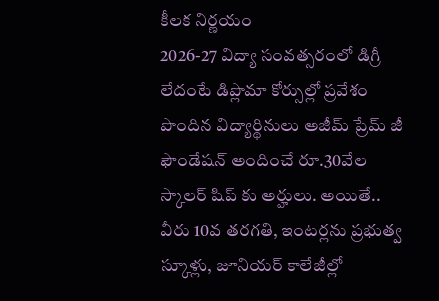కీలక నిర్ణయం
2026-27 విద్యా సంవత్సరంలో డిగ్రీ లేదంటే డిప్లొమా కోర్సుల్లో ప్రవేశం పొందిన విద్యార్థినులు అజీమ్ ప్రేమ్ జీ ఫౌండేషన్ అందించే రూ.30వేల స్కాలర్ షిప్ కు అర్హులు. అయితే.. వీరు 10వ తరగతి, ఇంటర్లను ప్రభుత్వ స్కూళ్లు, జూనియర్ కాలేజీల్లో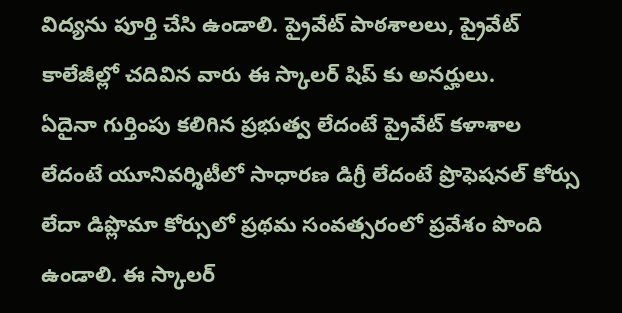విద్యను పూర్తి చేసి ఉండాలి. ప్రైవేట్ పాఠశాలలు, ప్రైవేట్ కాలేజీల్లో చదివిన వారు ఈ స్కాలర్ షిప్ కు అనర్హులు.
ఏదైనా గుర్తింపు కలిగిన ప్రభుత్వ లేదంటే ప్రైవేట్ కళాశాల లేదంటే యూనివర్శిటీలో సాధారణ డిగ్రీ లేదంటే ప్రొఫెషనల్ కోర్సు లేదా డిప్లొమా కోర్సులో ప్రథమ సంవత్సరంలో ప్రవేశం పొంది ఉండాలి. ఈ స్కాలర్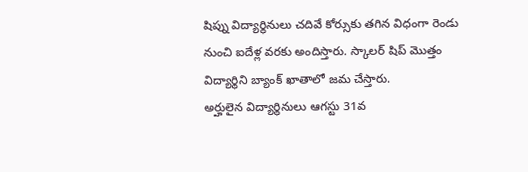షిప్ను విద్యార్థినులు చదివే కోర్సుకు తగిన విధంగా రెండు నుంచి ఐదేళ్ల వరకు అందిస్తారు. స్కాలర్ షిప్ మొత్తం విద్యార్థిని బ్యాంక్ ఖాతాలో జమ చేస్తారు.
అర్హులైన విద్యార్థినులు ఆగస్టు 31వ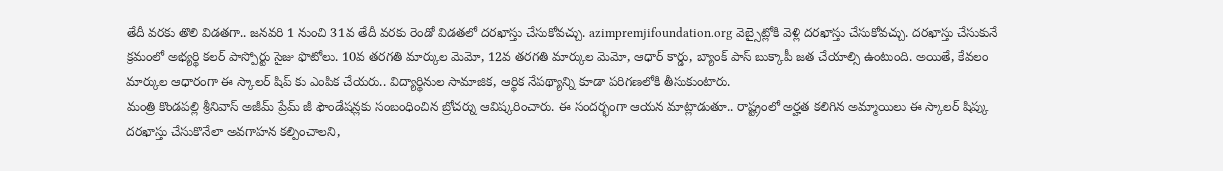తేదీ వరకు తొలి విడతగా.. జనవరి 1 నుంచి 31వ తేదీ వరకు రెండో విడతలో దరఖాస్తు చేసుకోవచ్చు. azimpremjifoundation.org వెబ్సైట్లోకి వెళ్లి దరఖాస్తు చేసుకోవచ్చు. దరఖాస్తు చేసుకునే క్రమంలో అభ్యర్థి కలర్ పాస్పోర్టు సైజు ఫొటోలు. 10వ తరగతి మార్కుల మెమో, 12వ తరగతి మార్కుల మెమో, ఆధార్ కార్డు, బ్యాంక్ పాస్ బుక్కాపీ జత చేయాల్సి ఉంటుంది. అయితే, కేవలం మార్కుల ఆధారంగా ఈ స్కాలర్ షిప్ కు ఎంపిక చేయరు.. విద్యార్థినుల సామాజిక, ఆర్థిక నేపథ్యాన్ని కూడా పరిగణలోకి తీసుకుంటారు.
మంత్రి కొండపల్లి శ్రీనివాస్ అజీమ్ ప్రేమ్ జీ ఫౌండేషన్లకు సంబంధించిన బ్రోచర్ను ఆవిష్కరించారు. ఈ సందర్భంగా ఆయన మాట్లాడుతూ.. రాష్ట్రంలో అర్హత కలిగిన అమ్మాయిలు ఈ స్కాలర్ షిప్కు దరఖాస్తు చేసుకొనేలా అవగాహన కల్పించాలని,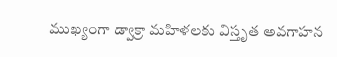ముఖ్యంగా డ్వాక్రా మహిళలకు విస్తృత అవగాహన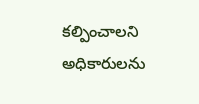కల్పించాలని అధికారులను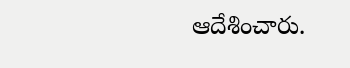ఆదేశించారు.